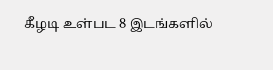கீழடி உள்பட 8 இடங்களில்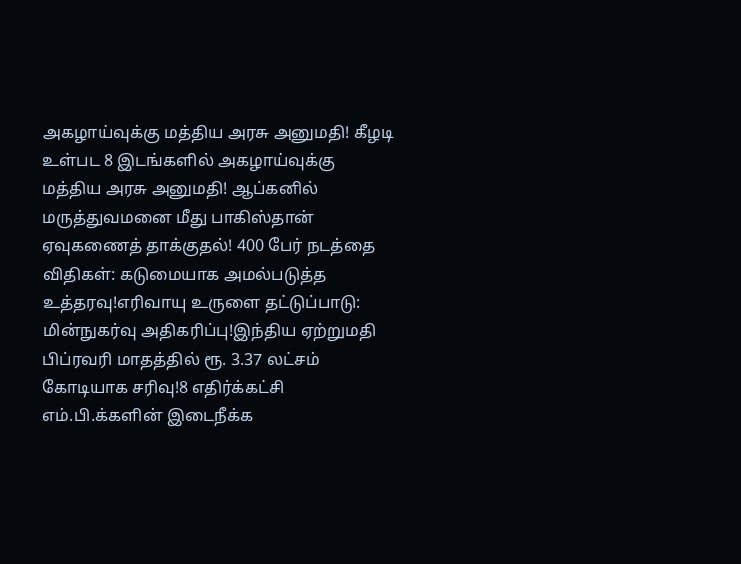அகழாய்வுக்கு மத்திய அரசு அனுமதி! கீழடி உள்பட 8 இடங்களில் அகழாய்வுக்கு மத்திய அரசு அனுமதி! ஆப்கனில் மருத்துவமனை மீது பாகிஸ்தான் ஏவுகணைத் தாக்குதல்! 400 பேர் நடத்தை விதிகள்: கடுமையாக அமல்படுத்த உத்தரவு!எரிவாயு உருளை தட்டுப்பாடு: மின்நுகர்வு அதிகரிப்பு!இந்திய ஏற்றுமதி பிப்ரவரி மாதத்தில் ரூ. 3.37 லட்சம் கோடியாக சரிவு!8 எதிர்க்கட்சி எம்.பி.க்களின் இடைநீக்க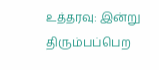உத்தரவு: இன்று திரும்பப்பெற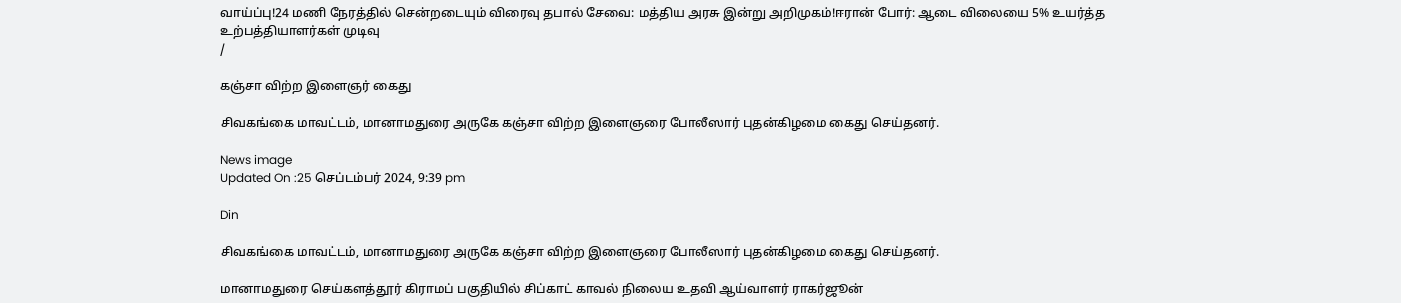வாய்ப்பு!24 மணி நேரத்தில் சென்றடையும் விரைவு தபால் சேவை: மத்திய அரசு இன்று அறிமுகம்!ஈரான் போர்: ஆடை விலையை 5% உயர்த்த உற்பத்தியாளர்கள் முடிவு
/

கஞ்சா விற்ற இளைஞர் கைது

சிவகங்கை மாவட்டம், மானாமதுரை அருகே கஞ்சா விற்ற இளைஞரை போலீஸார் புதன்கிழமை கைது செய்தனர்.

News image
Updated On :25 செப்டம்பர் 2024, 9:39 pm

Din

சிவகங்கை மாவட்டம், மானாமதுரை அருகே கஞ்சா விற்ற இளைஞரை போலீஸார் புதன்கிழமை கைது செய்தனர்.

மானாமதுரை செய்களத்தூர் கிராமப் பகுதியில் சிப்காட் காவல் நிலைய உதவி ஆய்வாளர் ராகர்ஜூன்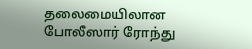தலைமையிலான போலீஸார் ரோந்து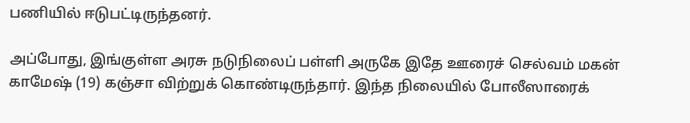பணியில் ஈடுபட்டிருந்தனர்.

அப்போது, இங்குள்ள அரசு நடுநிலைப் பள்ளி அருகே இதே ஊரைச் செல்வம் மகன் காமேஷ் (19) கஞ்சா விற்றுக் கொண்டிருந்தார். இந்த நிலையில் போலீஸாரைக்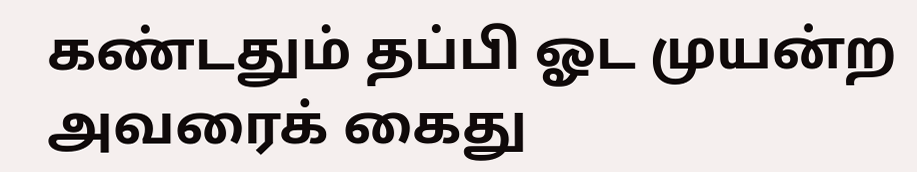கண்டதும் தப்பி ஓட முயன்ற அவரைக் கைது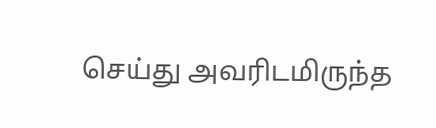செய்து அவரிடமிருந்த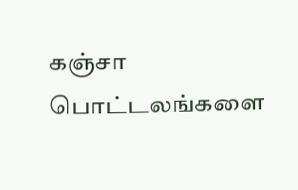கஞ்சா பொட்டலங்களை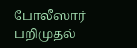போலீஸார் பறிமுதல்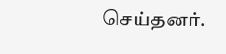செய்தனர்.